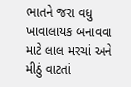ભાતને જરા વધુ ખાવાલાયક બનાવવા માટે લાલ મરચાં અને મીઠું વાટતાં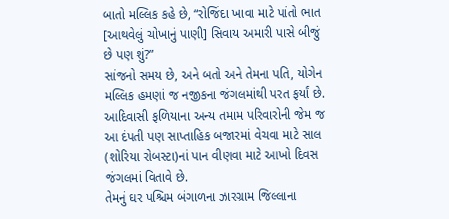બાતો મલ્લિક કહે છે, “રોજિંદા ખાવા માટે પાંતો ભાત [આથવેલું ચોખાનું પાણી] સિવાય અમારી પાસે બીજું છે પણ શું?”
સાંજનો સમય છે, અને બતો અને તેમના પતિ, યોગેન મલ્લિક હમણાં જ નજીકના જંગલમાંથી પરત ફર્યાં છે. આદિવાસી ફળિયાના અન્ય તમામ પરિવારોની જેમ જ આ દંપતી પણ સાપ્તાહિક બજારમાં વેચવા માટે સાલ (શોરિયા રોબસ્ટા)નાં પાન વીણવા માટે આખો દિવસ જંગલમાં વિતાવે છે.
તેમનું ઘર પશ્ચિમ બંગાળના ઝારગ્રામ જિલ્લાના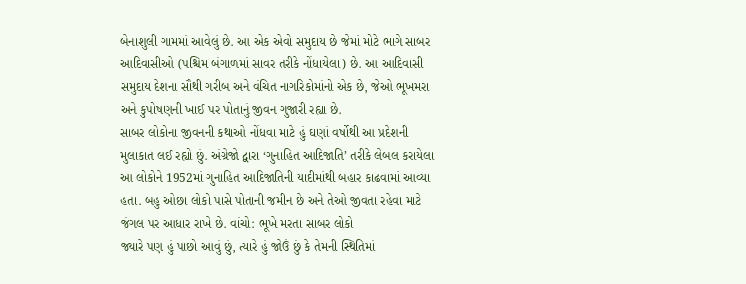બેનાશુલી ગામમાં આવેલું છે. આ એક એવો સમુદાય છે જેમાં મોટે ભાગે સાબર આદિવાસીઓ (પશ્ચિમ બંગાળમાં સાવર તરીકે નોંધાયેલા) છે. આ આદિવાસી સમુદાય દેશના સૌથી ગરીબ અને વંચિત નાગરિકોમાંનો એક છે, જેઓ ભૂખમરા અને કુપોષણની ખાઈ પર પોતાનું જીવન ગુજારી રહ્યા છે.
સાબર લોકોના જીવનની કથાઓ નોંધવા માટે હું ઘણાં વર્ષોથી આ પ્રદેશની મુલાકાત લઈ રહ્યો છું. અંગ્રેજો દ્વારા ‘ગુનાહિત આદિજાતિ’ તરીકે લેબલ કરાયેલા આ લોકોને 1952માં ગુનાહિત આદિજાતિની યાદીમાંથી બહાર કાઢવામાં આવ્યા હતા. બહુ ઓછા લોકો પાસે પોતાની જમીન છે અને તેઓ જીવતા રહેવા માટે જંગલ પર આધાર રાખે છે. વાંચો: ભૂખે મરતા સાબર લોકો
જ્યારે પણ હું પાછો આવું છું, ત્યારે હું જોઉં છું કે તેમની સ્થિતિમાં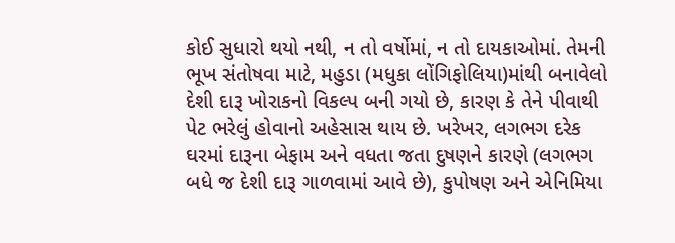કોઈ સુધારો થયો નથી, ન તો વર્ષોમાં, ન તો દાયકાઓમાં. તેમની ભૂખ સંતોષવા માટે, મહુડા (મધુકા લોંગિફોલિયા)માંથી બનાવેલો દેશી દારૂ ખોરાકનો વિકલ્પ બની ગયો છે, કારણ કે તેને પીવાથી પેટ ભરેલું હોવાનો અહેસાસ થાય છે. ખરેખર, લગભગ દરેક ઘરમાં દારૂના બેફામ અને વધતા જતા દુષણને કારણે (લગભગ બધે જ દેશી દારૂ ગાળવામાં આવે છે), કુપોષણ અને એનિમિયા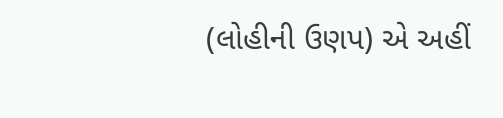(લોહીની ઉણપ) એ અહીં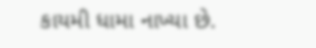કાયમી ધામા નાખ્યા છે.